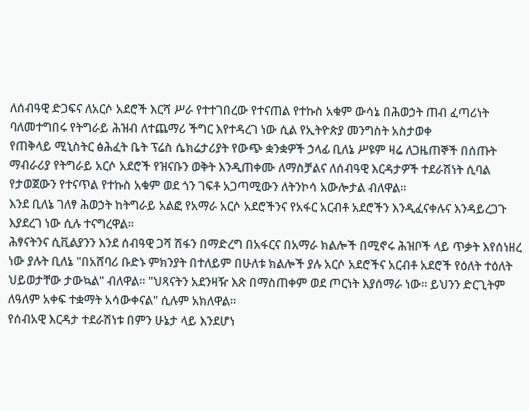ለሰብዓዊ ድጋፍና ለአርሶ አደሮች እርሻ ሥራ የተተገበረው የተናጠል የተኩስ አቁም ውሳኔ በሕወኃት ጠብ ፈጣሪነት ባለመተግበሩ የትግራይ ሕዝብ ለተጨማሪ ችግር እየተዳረገ ነው ሲል የኢትዮጵያ መንግስት አስታወቀ
የጠቅላይ ሚኒስትር ፅሕፈት ቤት ፕሬስ ሴክሬታሪያት የውጭ ቋንቋዎች ኃላፊ ቢለኔ ሥዩም ዛሬ ለጋዜጠኞች በሰጡት ማብራሪያ የትግራይ አርሶ አደሮች የዝናቡን ወቅት እንዲጠቀሙ ለማስቻልና ለሰብዓዊ እርዳታዎች ተደራሽነት ሲባል የታወጀውን የተናጥል የተኩስ አቁም ወደ ጎን ገፍቶ አጋጣሚውን ለትንኮሳ አውሎታል ብለዋል።
እንደ ቢለኔ ገለፃ ሕወኃት ከትግራይ አልፎ የአማራ አርሶ አደሮችንና የአፋር አርብቶ አደሮችን እንዲፈናቀሉና እንዳይረጋጉ እያደረገ ነው ሲሉ ተናግረዋል።
ሕፃናትንና ሲቪልያንን እንደ ሰብዓዊ ጋሻ ሽፋን በማድረግ በአፋርና በአማራ ክልሎች በሚኖሩ ሕዝቦች ላይ ጥቃት እየሰነዘረ ነው ያሉት ቢለኔ "በአሸባሪ ቡድኑ ምክንያት በተለይም በሁለቱ ክልሎች ያሉ አርሶ አደሮችና አርብቶ አደሮች የዕለት ተዕለት ህይወታቸው ታውኳል" ብለዋል። "ህጻናትን አደንዛዥ እጽ በማስጠቀም ወደ ጦርነት እያሰማራ ነው። ይህንን ድርጊትም ለዓለም አቀፍ ተቋማት አሳውቀናል" ሲሉም አክለዋል።
የሰብአዊ እርዳታ ተደራሽነቱ በምን ሁኔታ ላይ እንደሆነ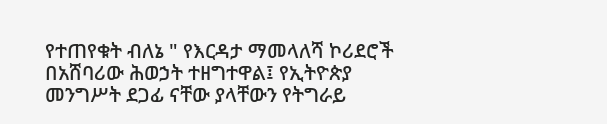የተጠየቁት ብለኔ " የእርዳታ ማመላለሻ ኮሪደሮች በአሸባሪው ሕወኃት ተዘግተዋል፤ የኢትዮጵያ መንግሥት ደጋፊ ናቸው ያላቸውን የትግራይ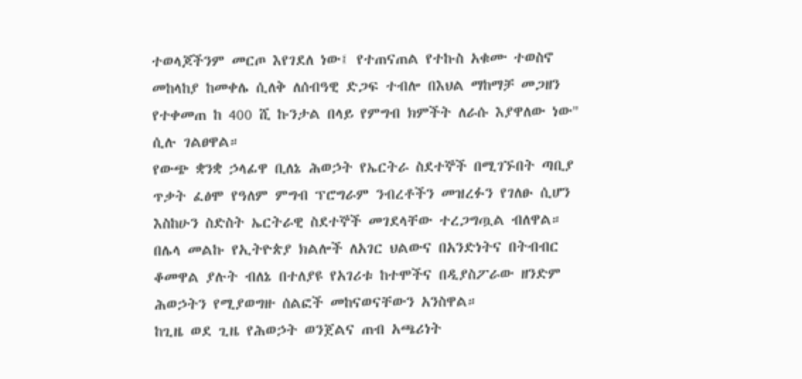ተወላጆችንም መርጦ እየገደለ ነው፤ የተጠናጠል የተኩስ አቁሙ ተወስኖ መከላከያ ከመቀሌ ሲለቅ ለሰብዓዊ ድጋፍ ተብሎ በእህል ማከማቻ መጋዘን የተቀመጠ ከ 400 ሺ ኩንታል በላይ የምግብ ክምችት ለራሱ እያዋለው ነው" ሲሉ ገልፀዋል።
የውጭ ቋንቋ ኃላፊዋ ቢለኔ ሕወኃት የኤርትራ ስደተኞች በሚገኙበት ጣቢያ ጥቃት ፈፅሞ የዓለም ምግብ ፕሮግራም ንብረቶችን መዝረፉን የገለፁ ሲሆን እስከሁን ስድስት ኤርትራዊ ስደተኞች መገደላቸው ተረጋግጧል ብለዋል።
በሌላ መልኩ የኢትዮጵያ ክልሎች ለአገር ህልውና በአንድነትና በትብብር ቆመዋል ያሉት ብለኔ በተለያዩ የአገሪቱ ከተሞችና በዲያስፖራው ዘንድም ሕወኃትን የሚያወግዙ ሰልፎች መከናወናቸውን አንስዋል።
ከጊዜ ወደ ጊዜ የሕወኃት ወንጀልና ጠብ አጫሪነት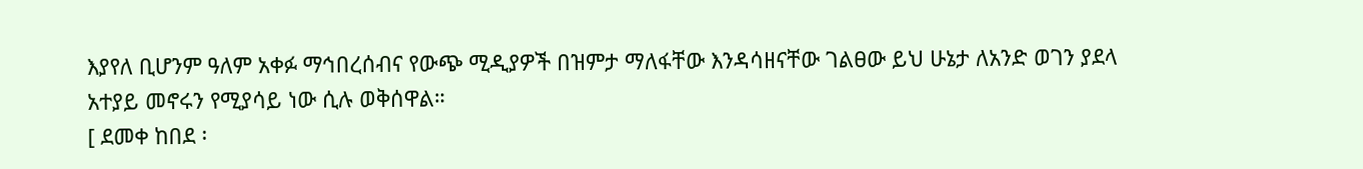እያየለ ቢሆንም ዓለም አቀፉ ማኅበረሰብና የውጭ ሚዲያዎች በዝምታ ማለፋቸው እንዳሳዘናቸው ገልፀው ይህ ሁኔታ ለአንድ ወገን ያደላ አተያይ መኖሩን የሚያሳይ ነው ሲሉ ወቅሰዋል።
[ ደመቀ ከበደ ፡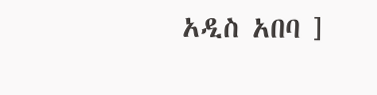አዲስ አበባ ]